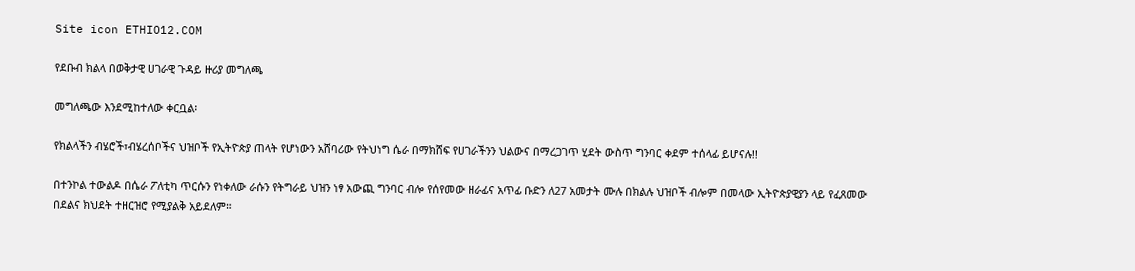Site icon ETHIO12.COM

የደቡብ ክልላ በወቅታዊ ሀገራዊ ጉዳይ ዙሪያ መግለጫ

መግለጫው እንደሚከተለው ቀርቧል፡

የክልላችን ብሄሮች፣ብሄረሰቦችና ህዝቦች የኢትዮጵያ ጠላት የሆነውን አሸባሪው የትህነግ ሴራ በማክሸፍ የሀገራችንን ህልውና በማረጋገጥ ሂደት ውስጥ ግንባር ቀደም ተሰላፊ ይሆናሉ!!

በተንኮል ተውልዶ በሴራ ፖለቲካ ጥርሱን የነቀለው ራሱን የትግራይ ህዝን ነፃ አውጪ ግንባር ብሎ የሰየመው ዘራፊና አጥፊ ቡድን ለ27 አመታት ሙሉ በክልሉ ህዝቦች ብሎም በመላው ኢትዮጵያዊያን ላይ የፈጸመው በደልና ክህደት ተዘርዝሮ የሚያልቅ አይደለም።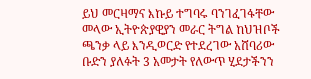ይህ መርዛማና እኩይ ተግባሩ ባንገፈገፋቸው መላው ኢትዮጵያዊያን መራር ትግል ከህዝቦች ጫንቃ ላይ እንዲወርድ የተደረገው አሸባሪው ቡድን ያለፉት 3 አመታት የለውጥ ሂደታችንን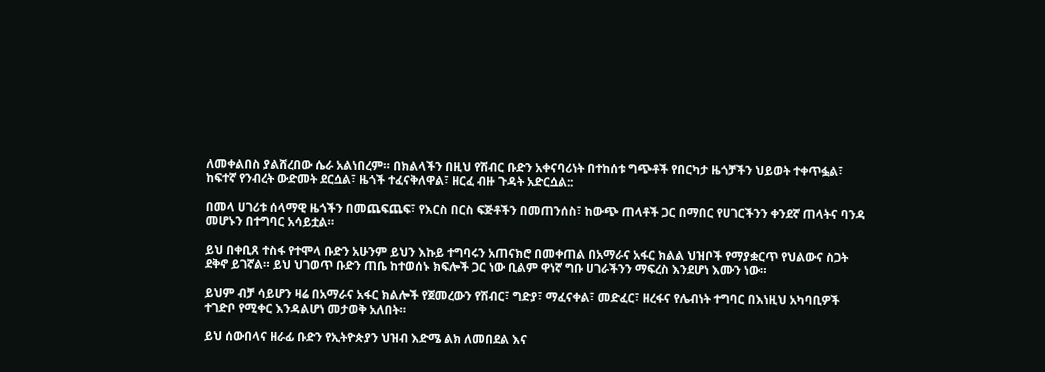ለመቀልበስ ያልሸረበው ሴራ አልነበረም። በክልላችን በዚህ የሽብር ቡድን አቀናባሪነት በተከሰቱ ግጭቶች የበርካታ ዜጎቻችን ህይወት ተቀጥፏል፣ ከፍተኛ የንብረት ውድመት ደርሷል፣ ዜጎች ተፈናቅለዋል፣ ዘርፈ ብዙ ጉዳት አድርሷል::

በመላ ሀገሪቱ ሰላማዊ ዜጎችን በመጨፍጨፍ፣ የእርስ በርስ ፍጅቶችን በመጠንሰስ፣ ከውጭ ጠላቶች ጋር በማበር የሀገርችንን ቀንደኛ ጠላትና ባንዳ መሆኑን በተግባር አሳይቷል።

ይህ በቀቢጸ ተስፋ የተሞላ ቡድን አሁንም ይህን እኩይ ተግባሩን አጠናክሮ በመቀጠል በአማራና አፋር ክልል ህዝቦች የማያቋርጥ የህልውና ስጋት ደቅኖ ይገኛል። ይህ ህገወጥ ቡድን ጠቤ ከተወሰኑ ክፍሎች ጋር ነው ቢልም ዋነኛ ግቡ ሀገራችንን ማፍረስ እንደሆነ እሙን ነው።

ይህም ብቻ ሳይሆን ዛሬ በአማራና አፋር ክልሎች የጀመረውን የሽብር፣ ግድያ፣ ማፈናቀል፣ መድፈር፣ ዘረፋና የሌብነት ተግባር በእነዚህ አካባቢዎች ተገድቦ የሚቀር እንዳልሆነ መታወቅ አለበት።

ይህ ሰውበላና ዘራፊ ቡድን የኢትዮጵያን ህዝብ እድሜ ልክ ለመበደል እና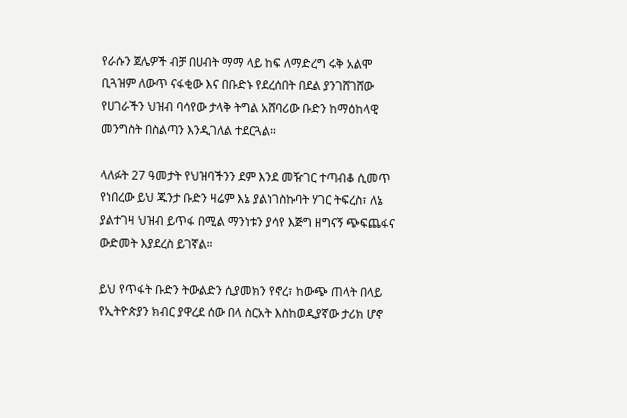የራሱን ጀሌዎች ብቻ በሀብት ማማ ላይ ከፍ ለማድረግ ሩቅ አልሞ ቢጓዝም ለውጥ ናፋቂው እና በቡድኑ የደረሰበት በደል ያንገሸገሸው የሀገራችን ህዝብ ባሳየው ታላቅ ትግል አሸባሪው ቡድን ከማዕከላዊ መንግስት በስልጣን እንዲገለል ተደርጓል።

ላለፉት 27 ዓመታት የህዝባችንን ደም እንደ መዥገር ተጣብቆ ሲመጥ የነበረው ይህ ጁንታ ቡድን ዛሬም እኔ ያልነገስኩባት ሃገር ትፍረስ፣ ለኔ ያልተገዛ ህዝብ ይጥፋ በሚል ማንነቱን ያሳየ እጅግ ዘግናኝ ጭፍጨፋና ውድመት እያደረስ ይገኛል።

ይህ የጥፋት ቡድን ትውልድን ሲያመክን የኖረ፣ ከውጭ ጠላት በላይ የኢትዮጵያን ክብር ያዋረደ ሰው በላ ስርአት እስከወዲያኛው ታሪክ ሆኖ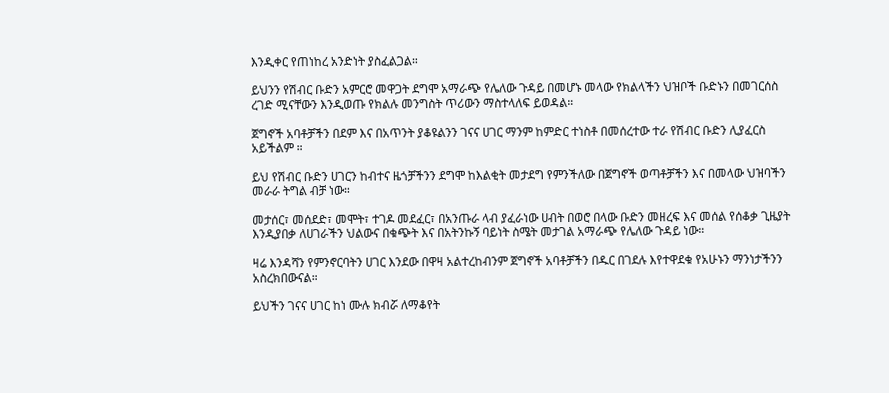እንዲቀር የጠነከረ አንድነት ያስፈልጋል።

ይህንን የሽብር ቡድን አምርሮ መዋጋት ደግሞ አማራጭ የሌለው ጉዳይ በመሆኑ መላው የክልላችን ህዝቦች ቡድኑን በመገርሰስ ረገድ ሚናቸውን እንዲወጡ የክልሉ መንግስት ጥሪውን ማስተላለፍ ይወዳል።

ጀግኖች አባቶቻችን በደም እና በአጥንት ያቆዩልንን ገናና ሀገር ማንም ከምድር ተነስቶ በመሰረተው ተራ የሽብር ቡድን ሊያፈርስ አይችልም ።

ይህ የሽብር ቡድን ሀገርን ከብተና ዜጎቻችንን ደግሞ ከእልቂት መታደግ የምንችለው በጀግኖች ወጣቶቻችን እና በመላው ህዝባችን መራራ ትግል ብቻ ነው።

መታሰር፣ መሰደድ፣ መሞት፣ ተገዶ መደፈር፣ በአንጡራ ላብ ያፈራነው ሀብት በወሮ በላው ቡድን መዘረፍ እና መሰል የሰቆቃ ጊዜያት እንዲያበቃ ለሀገራችን ህልውና በቁጭት እና በአትንኩኝ ባይነት ስሜት መታገል አማራጭ የሌለው ጉዳይ ነው።

ዛሬ እንዳሻን የምንኖርባትን ሀገር እንደው በዋዛ አልተረከብንም ጀግኖች አባቶቻችን በዱር በገደሉ እየተዋደቁ የአሁኑን ማንነታችንን አስረክበውናል።

ይህችን ገናና ሀገር ከነ ሙሉ ክብሯ ለማቆየት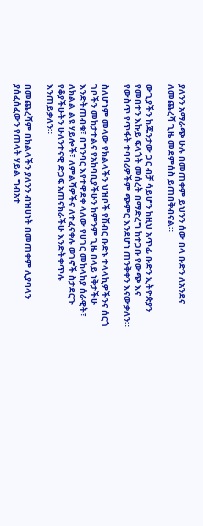ያለንን አማራጭ ሁሉ በመጠቀም ይህንን ሰው በላ ቡድን ለአንደና ለመጨረሻ ጊዜ መደምሰስ ይጠበቅብናል።

ውጊያችን ከጁንታው ጋር ብቻ ሳይሆን ከዚህ አጥፊ ቡድን ኢትዮጵያን የመበተን እኩይ ፍላጎት መሰረት በማድረግ ከተጋቡ የውጭ እና የውስጥ የጥፋት ተባባሪዎችም ጭምር እንደሆነ ጠንቅቀን እናውቃለን።

ስለሆነም መላው የክልላችን ህዝቦች የሽብር ቡድኑ ተላላኪዎችንና ሰርጎ ገቦችን መከታተልና የአከባቢያችሁን ከምንም ጊዜ በላይ ነቅታችሁ እንድትጠብቁ፣ በግንባር እየተዋደቀ ላለው የሀገር መከላከያ ሰራዊት፣ ለክልል ልዩ ሃይሎች፣ ለምልሻዎችና ለተፈናቀሉ ወገኖች ስታደርጉ የቆያችሁትን ሁለንተናዊ ድጋፍ አጠናክራችሁ እንድትቀጥሉ እንጠይቃለን።

በመጨረሻም በክልላችን ያለንን ብዝሀነት በመጠቀም ሊያባላን ያሰፈሰፈውን የጠላት ሃይል ግብአተ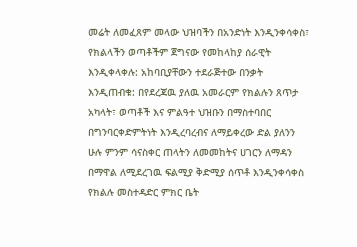መሬት ለመፈጸም መላው ህዝባችን በአንድነት እንዲንቀሳቀስ፣ የክልላችን ወጣቶችም ጀግናው የመከላከያ ሰራዊት እንዲቀላቀሉ: አከባቢያቸውን ተደራጅተው በንቃት እንዲጠብቁ: በየደረጃዉ ያለዉ አመራርም የክልሉን ጸጥታ አካላት፣ ወጣቶች እና ምልዓተ ህዝቡን በማስተባበር በግንባርቀድምትነት እንዲረባረብና ለማይቀረው ድል ያለንን ሁሉ ምንም ሳናስቀር ጠላትን ለመመከትና ሀገርን ለማዳን በማዋል ለሚደረገዉ ፍልሚያ ቅድሚያ ሰጥቶ እንዲንቀሳቀስ የክልሉ መስተዳድር ምክር ቤት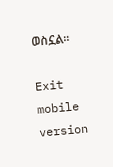ወስኗል፡፡

Exit mobile version